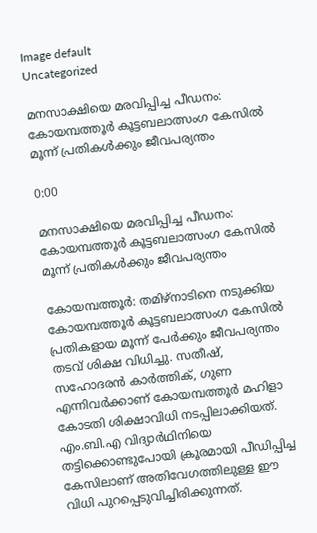Image default
Uncategorized

മനസാക്ഷിയെ മരവിപ്പിച്ച പീഡനം: കോയമ്പത്തൂർ കൂട്ടബലാത്സംഗ കേസിൽ മൂന്ന് പ്രതികൾക്കും ജീവപര്യന്തം

0:00

മനസാക്ഷിയെ മരവിപ്പിച്ച പീഡനം: കോയമ്പത്തൂർ കൂട്ടബലാത്സംഗ കേസിൽ മൂന്ന് പ്രതികൾക്കും ജീവപര്യന്തം

കോയമ്പത്തൂർ: തമിഴ്‌നാടിനെ നടുക്കിയ കോയമ്പത്തൂർ കൂട്ടബലാത്സംഗ കേസിൽ പ്രതികളായ മൂന്ന് പേർക്കും ജീവപര്യന്തം തടവ് ശിക്ഷ വിധിച്ചു. സതീഷ്, സഹോദരൻ കാർത്തിക്, ഗുണ എന്നിവർക്കാണ് കോയമ്പത്തൂർ മഹിളാ കോടതി ശിക്ഷാവിധി നടപ്പിലാക്കിയത്. എം.ബി.എ വിദ്യാർഥിനിയെ തട്ടിക്കൊണ്ടുപോയി ക്രൂരമായി പീഡിപ്പിച്ച കേസിലാണ് അതിവേഗത്തിലുള്ള ഈ വിധി പുറപ്പെടുവിച്ചിരിക്കുന്നത്.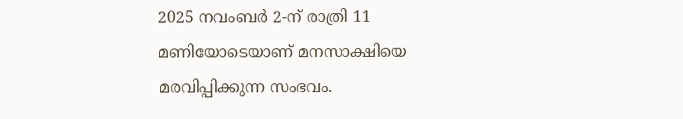2025 നവംബർ 2-ന് രാത്രി 11 മണിയോടെയാണ് മനസാക്ഷിയെ മരവിപ്പിക്കുന്ന സംഭവം.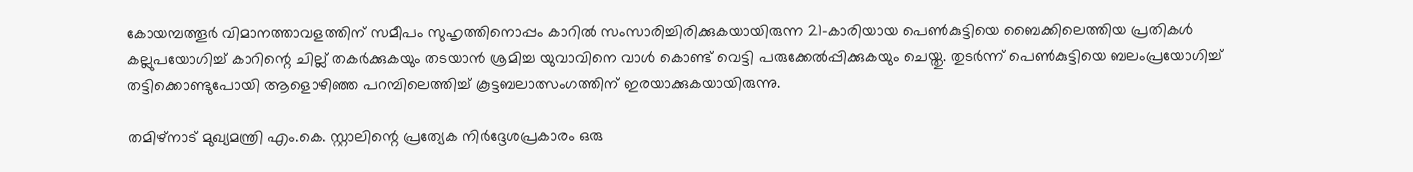കോയമ്പത്തൂർ വിമാനത്താവളത്തിന് സമീപം സുഹൃത്തിനൊപ്പം കാറിൽ സംസാരിച്ചിരിക്കുകയായിരുന്ന 21-കാരിയായ പെൺകുട്ടിയെ ബൈക്കിലെത്തിയ പ്രതികൾ കല്ലുപയോഗിച്ച് കാറിന്റെ ചില്ല് തകർക്കുകയും തടയാൻ ശ്രമിച്ച യുവാവിനെ വാൾ കൊണ്ട് വെട്ടി പരുക്കേൽപ്പിക്കുകയും ചെയ്തു. തുടർന്ന് പെൺകുട്ടിയെ ബലംപ്രയോഗിച്ച് തട്ടിക്കൊണ്ടുപോയി ആളൊഴിഞ്ഞ പറമ്പിലെത്തിച്ച് കൂട്ടബലാത്സംഗത്തിന് ഇരയാക്കുകയായിരുന്നു.

തമിഴ്നാട് മുഖ്യമന്ത്രി എം.കെ. സ്റ്റാലിന്റെ പ്രത്യേക നിർദ്ദേശപ്രകാരം ഒരു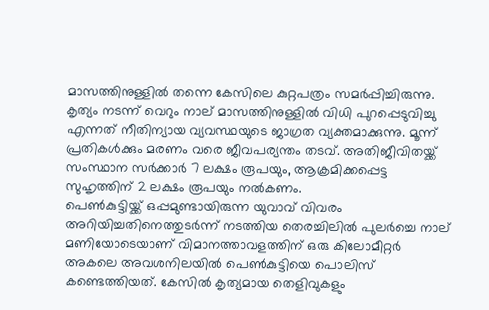മാസത്തിനുള്ളിൽ തന്നെ കേസിലെ കുറ്റപത്രം സമർപ്പിച്ചിരുന്നു. കൃത്യം നടന്ന് വെറും നാല് മാസത്തിനുള്ളിൽ വിധി പുറപ്പെടുവിച്ചു എന്നത് നീതിന്യായ വ്യവസ്ഥയുടെ ജാഗ്രത വ്യക്തമാക്കുന്നു. മൂന്ന് പ്രതികൾക്കും മരണം വരെ ജീവപര്യന്തം തടവ്. അതിജീവിതയ്ക്ക് സംസ്ഥാന സർക്കാർ 7 ലക്ഷം രൂപയും, ആക്രമിക്കപ്പെട്ട സുഹൃത്തിന് 2 ലക്ഷം രൂപയും നൽകണം.
പെൺകുട്ടിയ്ക്ക് ഒപ്പമുണ്ടായിരുന്ന യുവാവ് വിവരം അറിയിച്ചതിനെത്തുടർന്ന് നടത്തിയ തെരച്ചിലിൽ പുലർച്ചെ നാല് മണിയോടെയാണ് വിമാനത്താവളത്തിന് ഒരു കിലോമീറ്റർ അകലെ അവശനിലയിൽ പെൺകുട്ടിയെ പൊലിസ് കണ്ടെത്തിയത്. കേസിൽ കൃത്യമായ തെളിവുകളും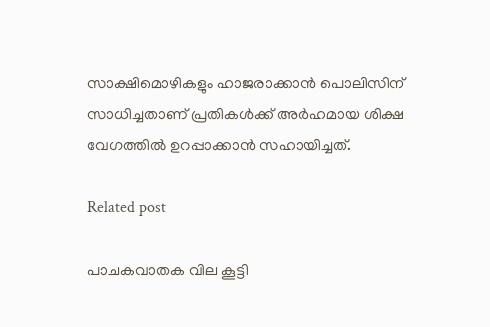സാക്ഷിമൊഴികളും ഹാജരാക്കാൻ പൊലിസിന് സാധിച്ചതാണ് പ്രതികൾക്ക് അർഹമായ ശിക്ഷ വേഗത്തിൽ ഉറപ്പാക്കാൻ സഹായിച്ചത്.

Related post

പാചകവാതക വില കൂട്ടി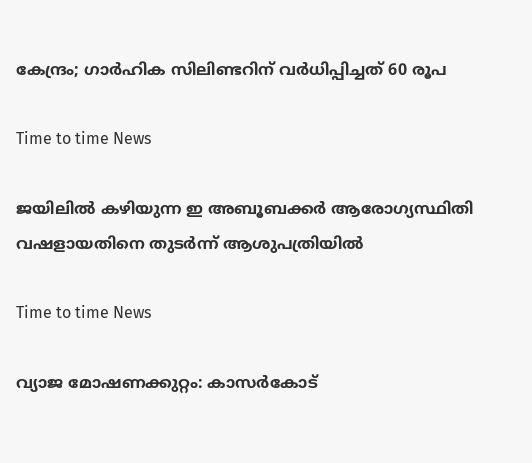കേന്ദ്രം; ഗാര്‍ഹിക സിലിണ്ടറിന് വര്‍ധിപ്പിച്ചത് 60 രൂപ

Time to time News

ജയിലില്‍ കഴിയുന്ന ഇ അബൂബക്കര്‍ ആരോഗ്യസ്ഥിതി വഷളായതിനെ തുടര്‍ന്ന് ആശുപത്രിയില്‍

Time to time News

വ്യാജ മോഷണക്കുറ്റം: കാസർകോട്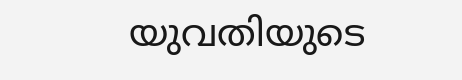യുവതിയുടെ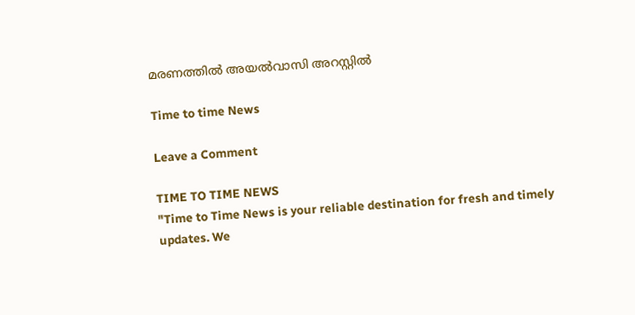മരണത്തിൽ അയൽവാസി അറസ്റ്റിൽ

Time to time News

Leave a Comment

TIME TO TIME NEWS
"Time to Time News is your reliable destination for fresh and timely updates. We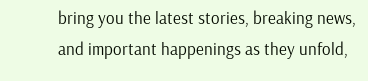bring you the latest stories, breaking news, and important happenings as they unfold,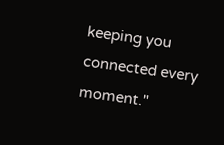keeping you connected every moment."